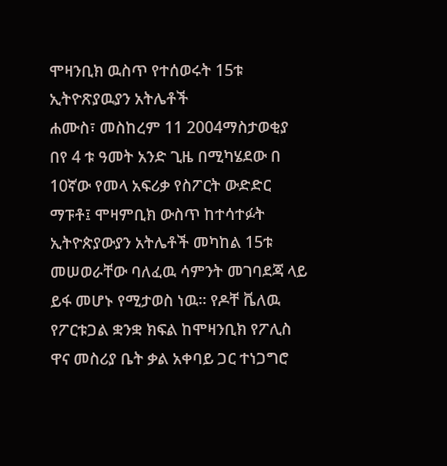ሞዛንቢክ ዉስጥ የተሰወሩት 15ቱ ኢትዮጽያዉያን አትሌቶች
ሐሙስ፣ መስከረም 11 2004ማስታወቂያ
በየ 4 ቱ ዓመት አንድ ጊዜ በሚካሄደው በ 10ኛው የመላ አፍሪቃ የስፖርት ውድድር ማፑቶ፤ ሞዛምቢክ ውስጥ ከተሳተፉት ኢትዮጵያውያን አትሌቶች መካከል 15ቱ መሠወራቸው ባለፈዉ ሳምንት መገባደጃ ላይ ይፋ መሆኑ የሚታወስ ነዉ። የዶቸ ቬለዉ የፖርቱጋል ቋንቋ ክፍል ከሞዛንቢክ የፖሊስ ዋና መስሪያ ቤት ቃል አቀባይ ጋር ተነጋግሮ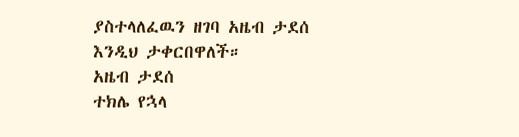ያስተላለፈዉን ዘገባ አዜብ ታደሰ እንዲህ ታቀርበዋለች።
አዜብ ታደሰ
ተክሌ የኋላ